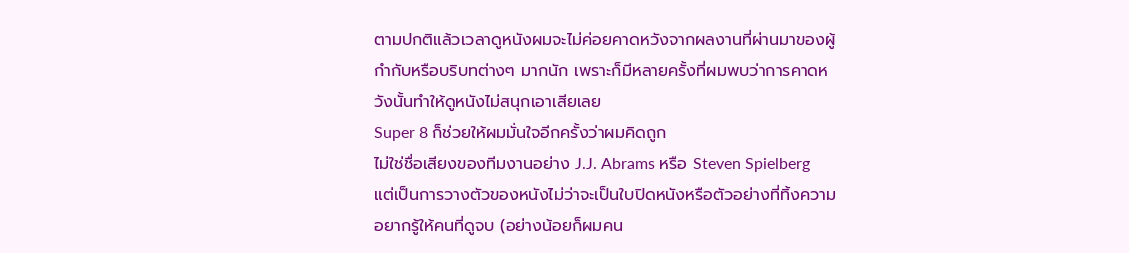ตามปกติแล้วเวลาดูหนังผมจะไม่ค่อยคาดหวังจากผลงานที่ผ่านมาของผู้กำกับหรือบริบทต่างๆ มากนัก เพราะก็มีหลายครั้งที่ผมพบว่าการคาดหวังนั้นทำให้ดูหนังไม่สนุกเอาเสียเลย
Super 8 ก็ช่วยให้ผมมั่นใจอีกครั้งว่าผมคิดถูก
ไม่ใช่ชื่อเสียงของทีมงานอย่าง J.J. Abrams หรือ Steven Spielberg แต่เป็นการวางตัวของหนังไม่ว่าจะเป็นใบปิดหนังหรือตัวอย่างที่ทิ้งความอยากรู้ให้คนที่ดูจบ (อย่างน้อยก็ผมคน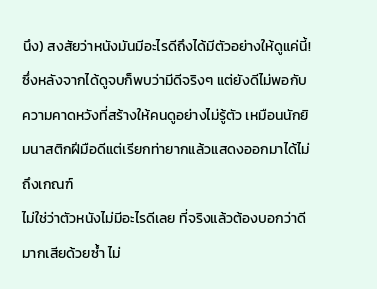นึง) สงสัยว่าหนังมันมีอะไรดีถึงได้มีตัวอย่างให้ดูแค่นี้!
ซึ่งหลังจากได้ดูจบก็พบว่ามีดีจริงๆ แต่ยังดีไม่พอกับความคาดหวังที่สร้างให้คนดูอย่างไม่รู้ตัว เหมือนนักยิมนาสติกฝีมือดีแต่เรียกท่ายากแล้วแสดงออกมาได้ไม่ถึงเกณฑ์
ไม่ใช่ว่าตัวหนังไม่มีอะไรดีเลย ที่จริงแล้วต้องบอกว่าดีมากเสียด้วยซ้ำ ไม่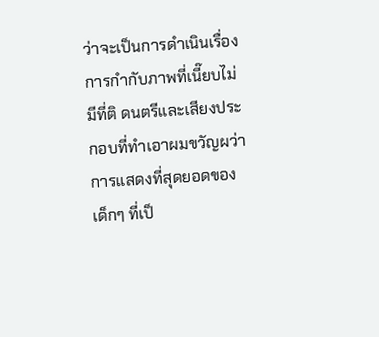ว่าจะเป็นการดำเนินเรื่อง การกำกับภาพที่เนี๊ยบไม่มีที่ติ ดนตรีและเสียงประกอบที่ทำเอาผมขวัญผว่า การแสดงที่สุดยอดของเด็กๆ ที่เป็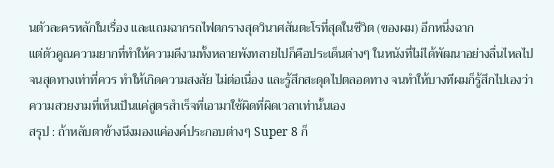นตัวละครหลักในเรื่อง และแถมฉากรถไฟตกรางสุดวินาศสันตะโรที่สุดในชีวิต (ของผม) อีกหนึ่งฉาก
แต่ตัวคูณความยากที่ทำให้ความดีงามทั้งหลายพังทลายไปก็คือประเด็นต่างๆ ในหนังที่ไม่ได้พัฒนาอย่างลื่นไหลไปจนสุดทางเท่าที่ควร ทำให้เกิดความสงสัย ไม่ต่อเนื่อง และรู้สึกสะดุดไปตลอดทาง จนทำให้บางทีผมก็รู้สึกไปเองว่าความสวยงามที่เห็นเป็นแค่สูตรสำเร็จที่เอามาใช้ผิดที่ผิดเวลาเท่านั้นเอง
สรุป : ถ้าหลับตาข้างนึงมองแค่องค์ประกอบต่างๆ Super 8 ก็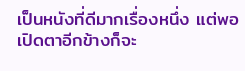เป็นหนังที่ดีมากเรื่องหนึ่ง แต่พอเปิดตาอีกข้างก็จะ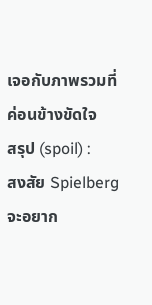เจอกับภาพรวมที่ค่อนข้างขัดใจ
สรุป (spoil) :
สงสัย Spielberg จะอยาก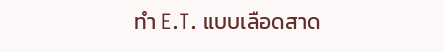ทำ E.T. แบบเลือดสาด